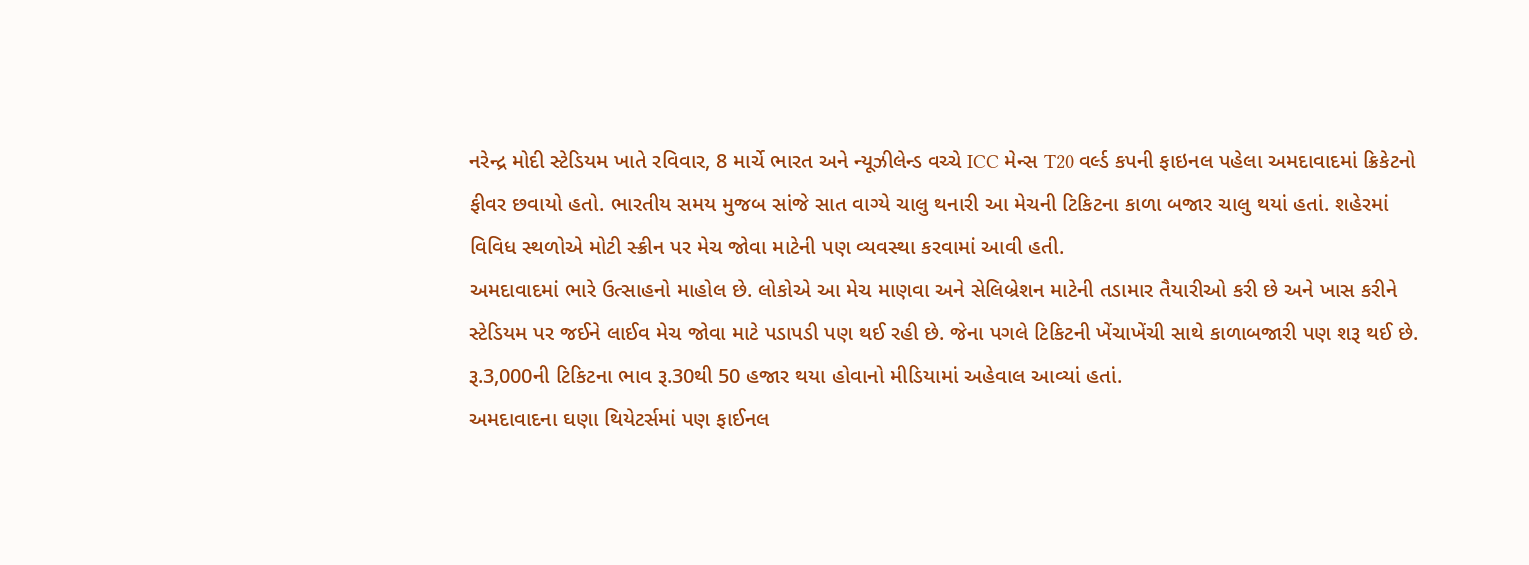નરેન્દ્ર મોદી સ્ટેડિયમ ખાતે રવિવાર, 8 માર્ચે ભારત અને ન્યૂઝીલેન્ડ વચ્ચે ICC મેન્સ T20 વર્લ્ડ કપની ફાઇનલ પહેલા અમદાવાદમાં ક્રિકેટનો ફીવર છવાયો હતો. ભારતીય સમય મુજબ સાંજે સાત વાગ્યે ચાલુ થનારી આ મેચની ટિકિટના કાળા બજાર ચાલુ થયાં હતાં. શહેરમાં વિવિધ સ્થળોએ મોટી સ્ક્રીન પર મેચ જોવા માટેની પણ વ્યવસ્થા કરવામાં આવી હતી.
અમદાવાદમાં ભારે ઉત્સાહનો માહોલ છે. લોકોએ આ મેચ માણવા અને સેલિબ્રેશન માટેની તડામાર તૈયારીઓ કરી છે અને ખાસ કરીને સ્ટેડિયમ પર જઈને લાઈવ મેચ જોવા માટે પડાપડી પણ થઈ રહી છે. જેના પગલે ટિકિટની ખેંચાખેંચી સાથે કાળાબજારી પણ શરૂ થઈ છે. રૂ.3,000ની ટિકિટના ભાવ રૂ.30થી 50 હજાર થયા હોવાનો મીડિયામાં અહેવાલ આવ્યાં હતાં.
અમદાવાદના ઘણા થિયેટર્સમાં પણ ફાઈનલ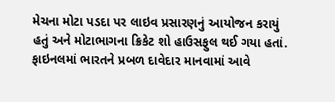મેચના મોટા પડદા પર લાઇવ પ્રસારણનું આયોજન કરાયું હતું અને મોટાભાગના ક્રિકેટ શો હાઉસફુલ થઈ ગયા હતાં.
ફાઇનલમાં ભારતને પ્રબળ દાવેદાર માનવામાં આવે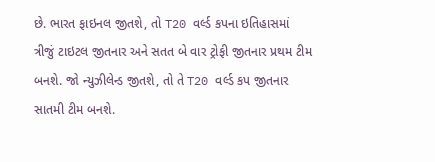છે. ભારત ફાઇનલ જીતશે, તો T20 વર્લ્ડ કપના ઇતિહાસમાં ત્રીજું ટાઇટલ જીતનાર અને સતત બે વાર ટ્રોફી જીતનાર પ્રથમ ટીમ બનશે. જો ન્યુઝીલેન્ડ જીતશે, તો તે T20 વર્લ્ડ કપ જીતનાર સાતમી ટીમ બનશે.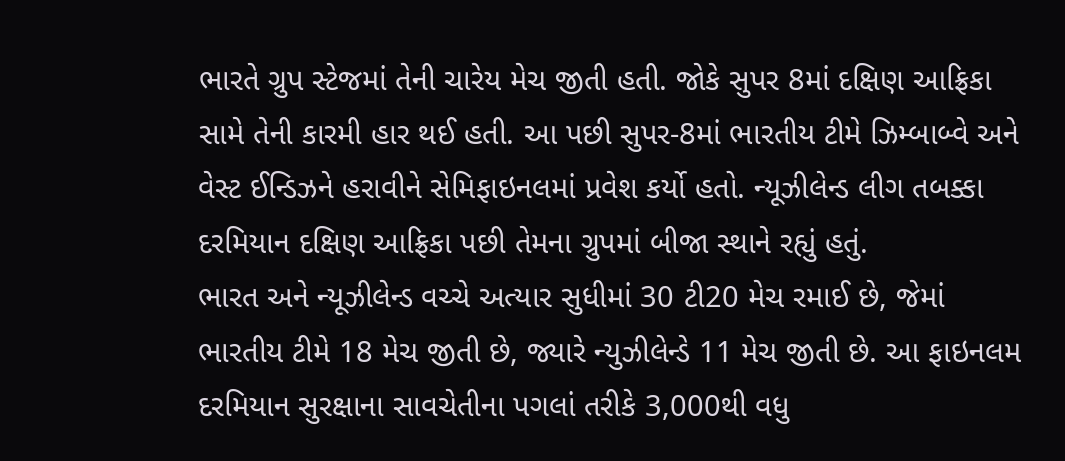ભારતે ગ્રુપ સ્ટેજમાં તેની ચારેય મેચ જીતી હતી. જોકે સુપર 8માં દક્ષિણ આફ્રિકા સામે તેની કારમી હાર થઈ હતી. આ પછી સુપર-8માં ભારતીય ટીમે ઝિમ્બાબ્વે અને વેસ્ટ ઈન્ડિઝને હરાવીને સેમિફાઇનલમાં પ્રવેશ કર્યો હતો. ન્યૂઝીલેન્ડ લીગ તબક્કા દરમિયાન દક્ષિણ આફ્રિકા પછી તેમના ગ્રુપમાં બીજા સ્થાને રહ્યું હતું.
ભારત અને ન્યૂઝીલેન્ડ વચ્ચે અત્યાર સુધીમાં 30 ટી20 મેચ રમાઈ છે, જેમાં ભારતીય ટીમે 18 મેચ જીતી છે, જ્યારે ન્યુઝીલેન્ડે 11 મેચ જીતી છે. આ ફાઇનલમ દરમિયાન સુરક્ષાના સાવચેતીના પગલાં તરીકે 3,000થી વધુ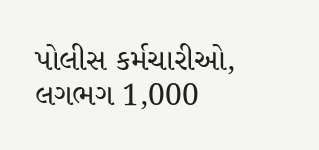પોલીસ કર્મચારીઓ, લગભગ 1,000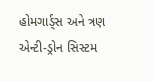હોમગાર્ડ્સ અને ત્રણ એન્ટી-ડ્રોન સિસ્ટમ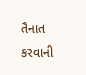તૈનાત કરવાની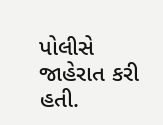પોલીસે જાહેરાત કરી હતી.